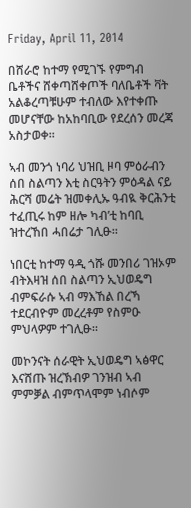Friday, April 11, 2014

በሸራሮ ከተማ የሚገኙ የምግብ ቤቶችና ሸቀጣሸቀጦች ባለቤቶች ቫት አልቆረጣቹሁም ተብለው እየተቀጡ መሆናቸው ከአከባቢው የደረሰን መረጃ አስታወቀ።

ኣብ መንጎ ነባሪ ህዝቢ ዞባ ምዕራብን ሰበ ስልጣን እቲ ስርዓትን ምዕዳል ናይ ሕርሻ መሬት ዝመቀሊኡ ዓብዪ ቅርሕንቲ ተፈጢሩ ከም ዘሎ ካብ’ቲ ከባቢ ዝተረኸበ ሓበሬታ ገሊፁ።

ነበርቲ ከተማ ዓዲ ጎሹ መንበሪ ገዝኦም ብትእዛዝ ሰበ ስልጣን ኢህወዴግ ብምፍራሱ ኣብ ማእኸል በረኻ ተደርብዮም መረረቶም የስምዑ ምህላዎም ተገሊፁ።

መኮንናት ሰራዊት ኢህወዴግ ኣፅዋር እናሸጡ ዝረኽብዎ ገንዝብ ኣብ ምምቓል ብምጥላሞም ነብሶም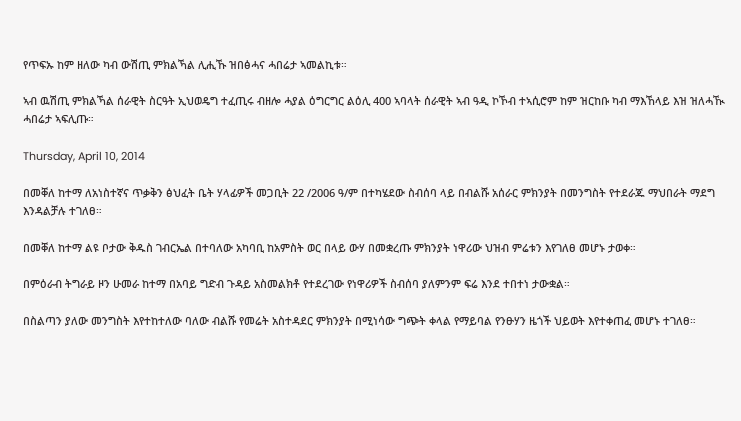የጥፍኡ ከም ዘለው ካብ ውሽጢ ምክልኻል ሊሒኹ ዝበፅሓና ሓበሬታ ኣመልኪቱ።

ኣብ ዉሽጢ ምክልኻል ሰራዊት ስርዓት ኢህወዴግ ተፈጢሩ ብዘሎ ሓያል ዕግርግር ልዕሊ 400 ኣባላት ሰራዊት ኣብ ዓዲ ኮኾብ ተኣሲሮም ከም ዝርከቡ ካብ ማእኸላይ እዝ ዝለሓዂ ሓበሬታ ኣፍሊጡ።

Thursday, April 10, 2014

በመቐለ ከተማ ለአነስተኛና ጥቃቅን ፅህፈት ቤት ሃላፊዎች መጋቢት 22 /2006 ዓ/ም በተካሄደው ስብሰባ ላይ በብልሹ አሰራር ምክንያት በመንግስት የተደራጁ ማህበራት ማደግ እንዳልቻሉ ተገለፀ።

በመቐለ ከተማ ልዩ ቦታው ቅዱስ ገብርኤል በተባለው አካባቢ ከአምስት ወር በላይ ውሃ በመቋረጡ ምክንያት ነዋሪው ህዝብ ምሬቱን እየገለፀ መሆኑ ታወቀ።

በምዕራብ ትግራይ ዞን ሁመራ ከተማ በአባይ ግድብ ጉዳይ አስመልክቶ የተደረገው የነዋሪዎች ስብሰባ ያለምንም ፍሬ እንደ ተበተነ ታውቋል።

በስልጣን ያለው መንግስት እየተከተለው ባለው ብልሹ የመሬት አስተዳደር ምክንያት በሚነሳው ግጭት ቀላል የማይባል የንፁሃን ዜጎች ህይወት እየተቀጠፈ መሆኑ ተገለፀ።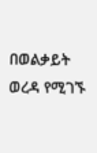በወልቃይት ወረዳ የሚገኙ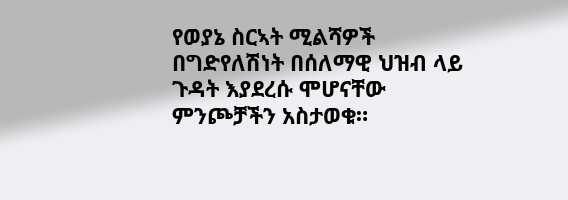የወያኔ ስርኣት ሚልሻዎች በግድየለሽነት በሰለማዊ ህዝብ ላይ ጉዳት እያደረሱ ሞሆናቸው ምንጮቻችን አስታወቁ።